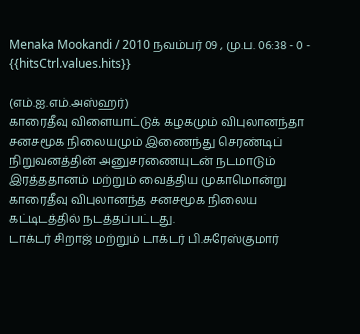Menaka Mookandi / 2010 நவம்பர் 09 , மு.ப. 06:38 - 0 - {{hitsCtrl.values.hits}}

(எம்.ஐ.எம்.அஸ்ஹர்)
காரைதீவு விளையாட்டுக் கழகமும் விபுலானந்தா சனசமூக நிலையமும் இணைந்து செரண்டிப் நிறுவனத்தின் அனுசரணையுடன் நடமாடும் இரத்ததானம் மற்றும் வைத்திய முகாமொன்று காரைதீவு விபுலானந்த சனசமூக நிலைய கட்டிடத்தில் நடத்தப்பட்டது.
டாக்டர் சிறாஜ் மற்றும் டாக்டர் பி.சுரேஸ்குமார்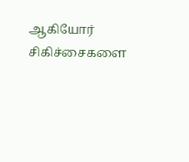ஆகியோர் சிகிச்சைகளை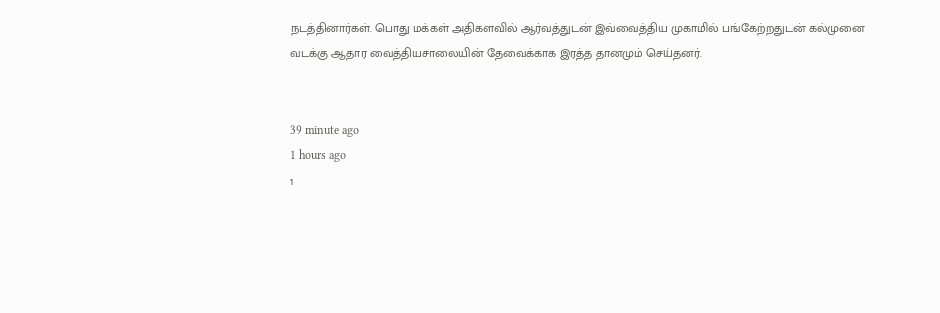நடத்தினார்கள். பொது மக்கள் அதிகளவில் ஆர்வத்துடன் இவ்வைத்திய முகாமில் பங்கேற்றதுடன் கல்முனை வடக்கு ஆதார வைத்தியசாலையின் தேவைக்காக இரத்த தானமும் செய்தனர்.


39 minute ago
1 hours ago
1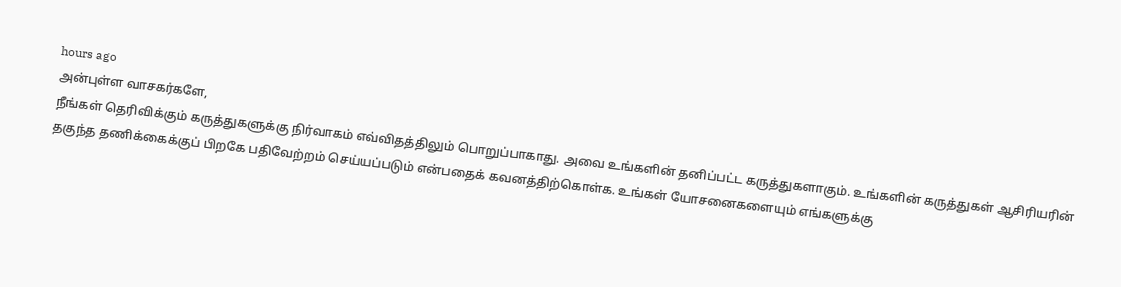hours ago
அன்புள்ள வாசகர்களே,
நீங்கள் தெரிவிக்கும் கருத்துகளுக்கு நிர்வாகம் எவ்விதத்திலும் பொறுப்பாகாது. அவை உங்களின் தனிப்பட்ட கருத்துகளாகும். உங்களின் கருத்துகள் ஆசிரியரின் தகுந்த தணிக்கைக்குப் பிறகே பதிவேற்றம் செய்யப்படும் என்பதைக் கவனத்திற்கொள்க. உங்கள் யோசனைகளையும் எங்களுக்கு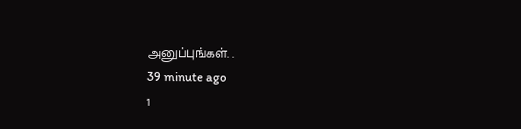அனுப்புங்கள். .
39 minute ago
1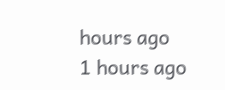hours ago
1 hours ago